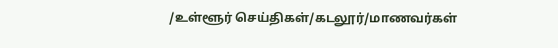/உள்ளூர் செய்திகள்/கடலூர்/மாணவர்கள்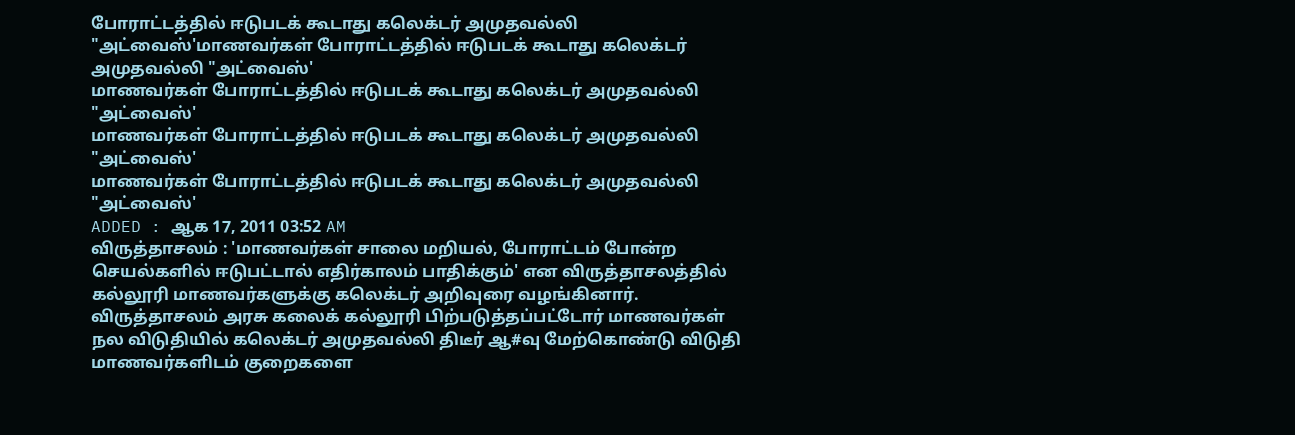போராட்டத்தில் ஈடுபடக் கூடாது கலெக்டர் அமுதவல்லி "அட்வைஸ்'மாணவர்கள் போராட்டத்தில் ஈடுபடக் கூடாது கலெக்டர் அமுதவல்லி "அட்வைஸ்'
மாணவர்கள் போராட்டத்தில் ஈடுபடக் கூடாது கலெக்டர் அமுதவல்லி "அட்வைஸ்'
மாணவர்கள் போராட்டத்தில் ஈடுபடக் கூடாது கலெக்டர் அமுதவல்லி "அட்வைஸ்'
மாணவர்கள் போராட்டத்தில் ஈடுபடக் கூடாது கலெக்டர் அமுதவல்லி "அட்வைஸ்'
ADDED : ஆக 17, 2011 03:52 AM
விருத்தாசலம் : 'மாணவர்கள் சாலை மறியல், போராட்டம் போன்ற செயல்களில் ஈடுபட்டால் எதிர்காலம் பாதிக்கும்' என விருத்தாசலத்தில் கல்லூரி மாணவர்களுக்கு கலெக்டர் அறிவுரை வழங்கினார்.
விருத்தாசலம் அரசு கலைக் கல்லூரி பிற்படுத்தப்பட்டோர் மாணவர்கள் நல விடுதியில் கலெக்டர் அமுதவல்லி திடீர் ஆ#வு மேற்கொண்டு விடுதி மாணவர்களிடம் குறைகளை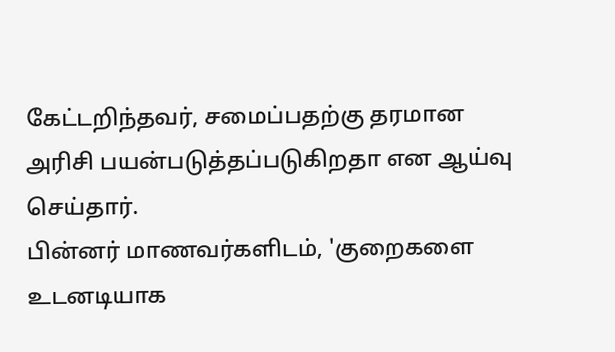கேட்டறிந்தவர், சமைப்பதற்கு தரமான அரிசி பயன்படுத்தப்படுகிறதா என ஆய்வு செய்தார்.
பின்னர் மாணவர்களிடம், 'குறைகளை உடனடியாக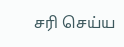சரி செய்ய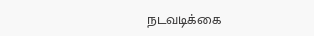நடவடிக்கை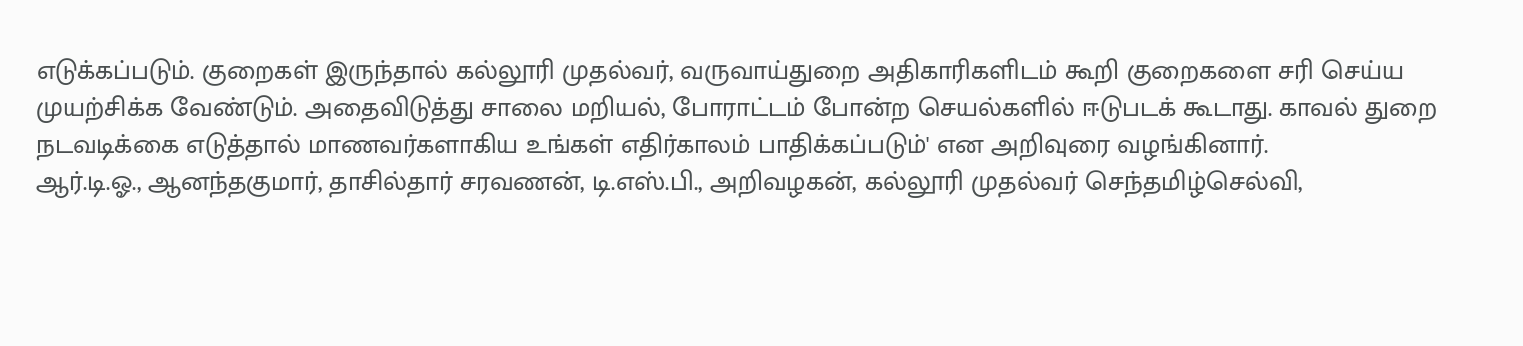எடுக்கப்படும். குறைகள் இருந்தால் கல்லூரி முதல்வர், வருவாய்துறை அதிகாரிகளிடம் கூறி குறைகளை சரி செய்ய முயற்சிக்க வேண்டும். அதைவிடுத்து சாலை மறியல், போராட்டம் போன்ற செயல்களில் ஈடுபடக் கூடாது. காவல் துறை நடவடிக்கை எடுத்தால் மாணவர்களாகிய உங்கள் எதிர்காலம் பாதிக்கப்படும்' என அறிவுரை வழங்கினார்.
ஆர்.டி.ஓ., ஆனந்தகுமார், தாசில்தார் சரவணன், டி.எஸ்.பி., அறிவழகன், கல்லூரி முதல்வர் செந்தமிழ்செல்வி,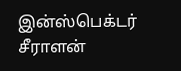இன்ஸ்பெக்டர் சீராளன்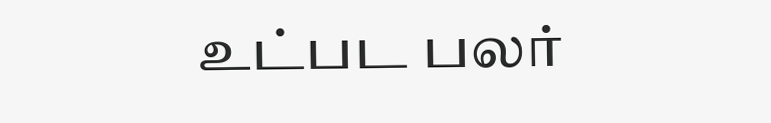உட்பட பலர்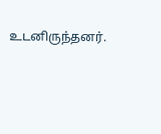உடனிருந்தனர்.